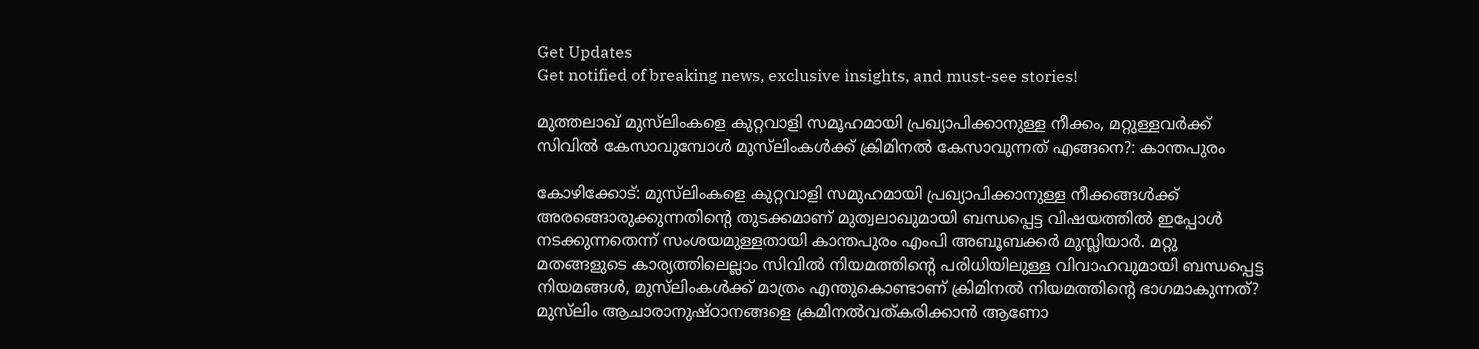Get Updates
Get notified of breaking news, exclusive insights, and must-see stories!

മുത്തലാഖ് മുസ്‌ലിംകളെ കുറ്റവാളി സമൂഹമായി പ്രഖ്യാപിക്കാനുള്ള നീക്കം, മറ്റുള്ളവര്‍ക്ക് സിവില്‍ കേസാവുമ്പോള്‍ മുസ്‌ലിംകള്‍ക്ക് ക്രിമിനല്‍ കേസാവുന്നത് എങ്ങനെ?: കാന്തപുരം

കോഴിക്കോട്: മുസ്‌ലിംകളെ കുറ്റവാളി സമുഹമായി പ്രഖ്യാപിക്കാനുള്ള നീക്കങ്ങള്‍ക്ക് അരങ്ങൊരുക്കുന്നതിന്റെ തുടക്കമാണ് മുത്വലാഖുമായി ബന്ധപ്പെട്ട വിഷയത്തില്‍ ഇപ്പോള്‍ നടക്കുന്നതെന്ന് സംശയമുള്ളതായി കാന്തപുരം എംപി അബൂബക്കര്‍ മുസ്ലിയാര്‍. മറ്റു മതങ്ങളുടെ കാര്യത്തിലെല്ലാം സിവില്‍ നിയമത്തിന്റെ പരിധിയിലുള്ള വിവാഹവുമായി ബന്ധപ്പെട്ട നിയമങ്ങള്‍, മുസ്‌ലിംകള്‍ക്ക് മാത്രം എന്തുകൊണ്ടാണ് ക്രിമിനല്‍ നിയമത്തിന്റെ ഭാഗമാകുന്നത്? മുസ്‌ലിം ആചാരാനുഷ്ഠാനങ്ങളെ ക്രമിനല്‍വത്കരിക്കാന്‍ ആണോ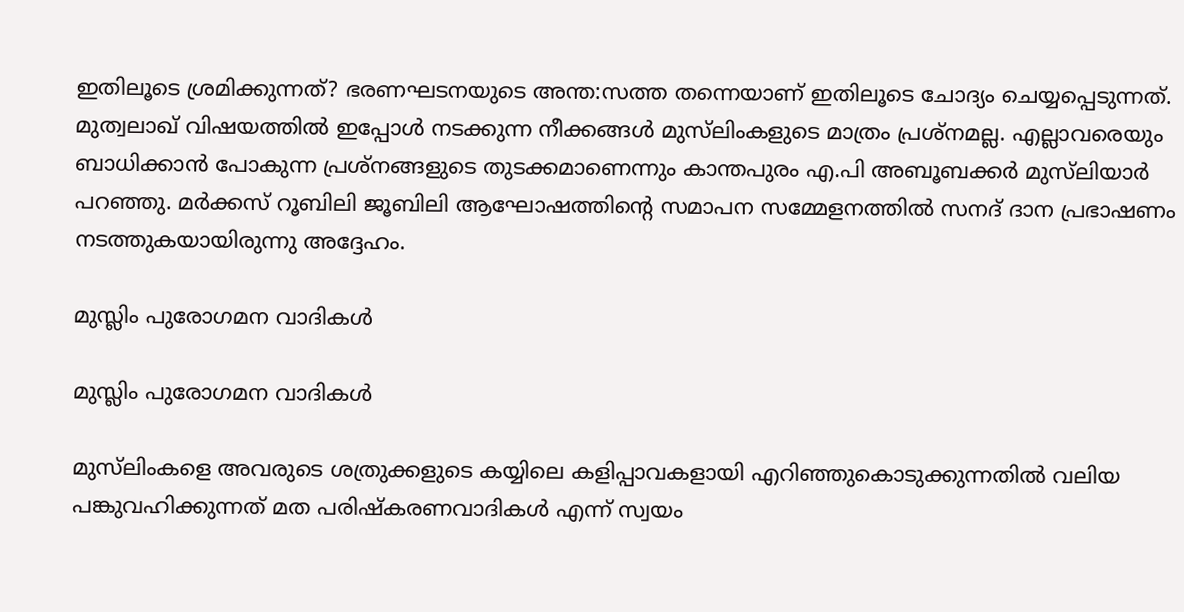ഇതിലൂടെ ശ്രമിക്കുന്നത്? ഭരണഘടനയുടെ അന്ത:സത്ത തന്നെയാണ് ഇതിലൂടെ ചോദ്യം ചെയ്യപ്പെടുന്നത്. മുത്വലാഖ് വിഷയത്തില്‍ ഇപ്പോള്‍ നടക്കുന്ന നീക്കങ്ങള്‍ മുസ്‌ലിംകളുടെ മാത്രം പ്രശ്‌നമല്ല. എല്ലാവരെയും ബാധിക്കാന്‍ പോകുന്ന പ്രശ്‌നങ്ങളുടെ തുടക്കമാണെന്നും കാന്തപുരം എ.പി അബൂബക്കര്‍ മുസ്‌ലിയാര്‍ പറഞ്ഞു. മര്‍ക്കസ് റൂബിലി ജൂബിലി ആഘോഷത്തിന്റെ സമാപന സമ്മേളനത്തില്‍ സനദ് ദാന പ്രഭാഷണം നടത്തുകയായിരുന്നു അദ്ദേഹം.

മുസ്ലിം പുരോഗമന വാദികള്‍

മുസ്ലിം പുരോഗമന വാദികള്‍

മുസ്‌ലിംകളെ അവരുടെ ശത്രുക്കളുടെ കയ്യിലെ കളിപ്പാവകളായി എറിഞ്ഞുകൊടുക്കുന്നതില്‍ വലിയ പങ്കുവഹിക്കുന്നത് മത പരിഷ്‌കരണവാദികള്‍ എന്ന് സ്വയം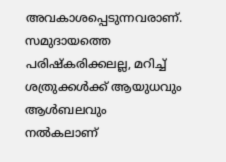അവകാശപ്പെടുന്നവരാണ്. സമുദായത്തെ പരിഷ്‌കരിക്കലല്ല, മറിച്ച് ശത്രുക്കള്‍ക്ക് ആയുധവും ആള്‍ബലവും നല്‍കലാണ്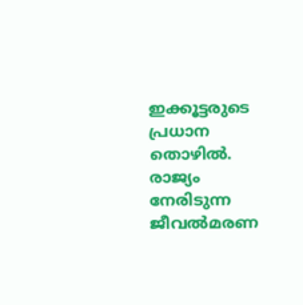ഇക്കൂട്ടരുടെ പ്രധാന തൊഴില്‍. രാജ്യം നേരിടുന്ന ജീവല്‍മരണ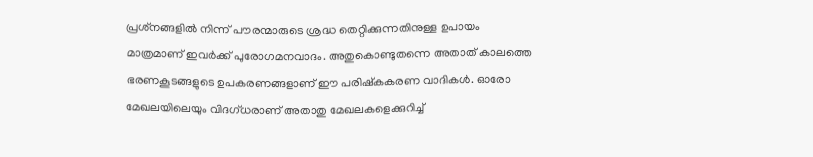പ്രശ്‌നങ്ങളില്‍ നിന്ന് പൗരന്മാരുടെ ശ്രദ്ധ തെറ്റിക്കുന്നതിനുള്ള ഉപായം മാത്രമാണ് ഇവര്‍ക്ക് പുരോഗമനവാദം. അതുകൊണ്ടുതന്നെ അതാത് കാലത്തെ ഭരണകൂടങ്ങളുടെ ഉപകരണങ്ങളാണ് ഈ പരിഷ്‌കകരണ വാദികള്‍. ഓരോ മേഖലയിലെയും വിദഗ്ധരാണ് അതാതു മേഖലകളെക്കുറിച്ച്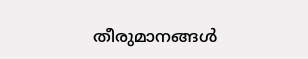തീരുമാനങ്ങള്‍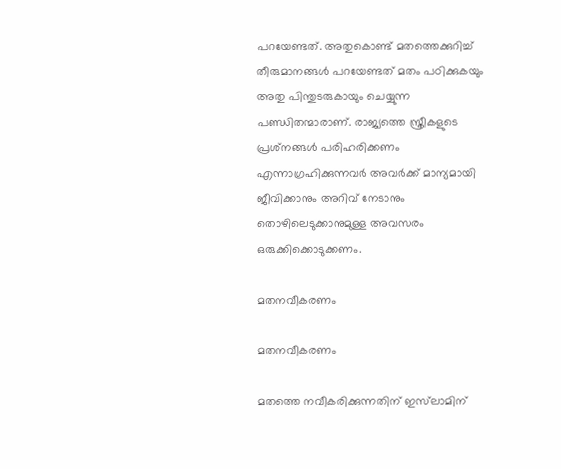പറയേണ്ടത്. അതുകൊണ്ട് മതത്തെക്കുറിച്ച് തീരുമാനങ്ങള്‍ പറയേണ്ടത് മതം പഠിക്കുകയും അതു പിന്തുടരുകായും ചെയ്യുന്ന പണ്ഡിതന്മാരാണ്. രാജ്യത്തെ സ്ത്രീകളുടെ പ്രശ്‌നങ്ങള്‍ പരിഹരിക്കണം എന്നാഗ്രഹിക്കുന്നവര്‍ അവര്‍ക്ക് മാന്യമായി ജീവിക്കാനും അറിവ് നേടാനും തൊഴിലെടുക്കാനുമുള്ള അവസരം ഒരുക്കിക്കൊടുക്കണം.

മതനവീകരണം

മതനവീകരണം

മതത്തെ നവീകരിക്കുന്നതിന് ഇസ്‌ലാമിന്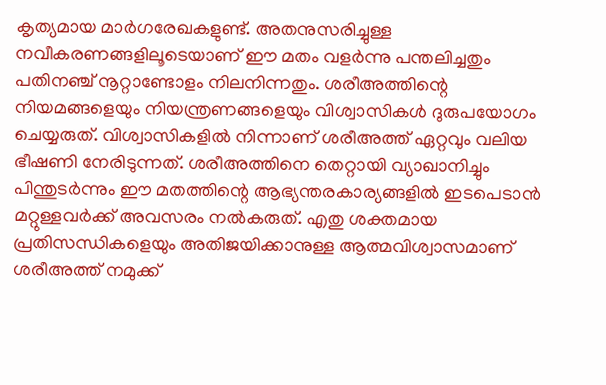കൃത്യമായ മാര്‍ഗരേഖകളുണ്ട്. അതനുസരിച്ചുള്ള നവീകരണങ്ങളിലൂടെയാണ് ഈ മതം വളര്‍ന്നു പന്തലിച്ചതും പതിനഞ്ച് നൂറ്റാണ്ടോളം നിലനിന്നതും. ശരീഅത്തിന്റെ നിയമങ്ങളെയും നിയന്ത്രണങ്ങളെയും വിശ്വാസികള്‍ ദുരുപയോഗം ചെയ്യരുത്. വിശ്വാസികളില്‍ നിന്നാണ് ശരീഅത്ത് ഏറ്റവും വലിയ ഭീഷണി നേരിടുന്നത്. ശരീഅത്തിനെ തെറ്റായി വ്യാഖാനിച്ചും പിന്തുടര്‍ന്നും ഈ മതത്തിന്റെ ആഭ്യന്തരകാര്യങ്ങളില്‍ ഇടപെടാന്‍ മറ്റുള്ളവര്‍ക്ക് അവസരം നല്‍കരുത്. എതു ശക്തമായ പ്രതിസന്ധികളെയും അതിജയിക്കാനുള്ള ആത്മവിശ്വാസമാണ് ശരീഅത്ത് നമുക്ക്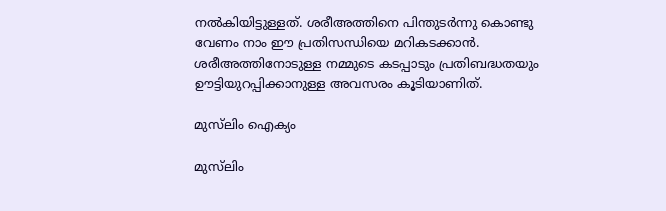നല്‍കിയിട്ടുള്ളത്. ശരീഅത്തിനെ പിന്തുടര്‍ന്നു കൊണ്ടു വേണം നാം ഈ പ്രതിസന്ധിയെ മറികടക്കാന്‍. ശരീഅത്തിനോടുള്ള നമ്മുടെ കടപ്പാടും പ്രതിബദ്ധതയും ഊട്ടിയുറപ്പിക്കാനുള്ള അവസരം കൂടിയാണിത്.

മുസ്‌ലിം ഐക്യം

മുസ്‌ലിം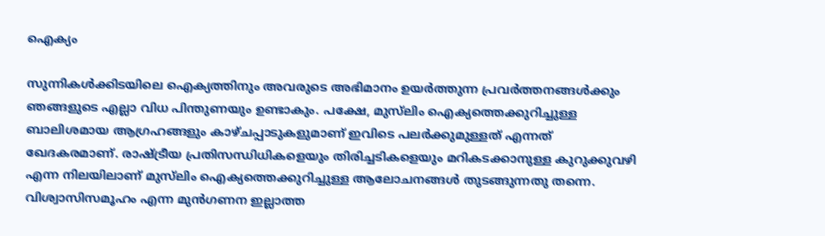ഐക്യം

സുന്നികള്‍ക്കിടയിലെ ഐക്യത്തിനും അവരുടെ അഭിമാനം ഉയര്‍ത്തുന്ന പ്രവര്‍ത്തനങ്ങള്‍ക്കും ഞങ്ങളുടെ എല്ലാ വിധ പിന്തുണയും ഉണ്ടാകും. പക്ഷേ, മുസ്‌ലിം ഐക്യത്തെക്കുറിച്ചുള്ള ബാലിശമായ ആഗ്രഹങ്ങളും കാഴ്ചപ്പാടുകളുമാണ് ഇവിടെ പലര്‍ക്കുമുള്ളത് എന്നത് ഖേദകരമാണ്. രാഷ്ട്രീയ പ്രതിസന്ധിധികളെയും തിരിച്ചടികളെയും മറികടക്കാനുള്ള കുറുക്കുവഴി എന്ന നിലയിലാണ് മുസ്‌ലിം ഐക്യത്തെക്കുറിച്ചുള്ള ആലോചനങ്ങള്‍ തുടങ്ങുന്നതു തന്നെ. വിശ്വാസിസമൂഹം എന്ന മുന്‍ഗണന ഇല്ലാത്ത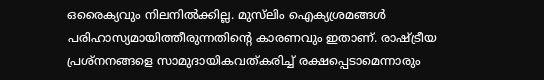ഒരൈക്യവും നിലനില്‍ക്കില്ല. മുസ്‌ലിം ഐക്യശ്രമങ്ങള്‍ പരിഹാസ്യമായിത്തീരുന്നതിന്റെ കാരണവും ഇതാണ്. രാഷ്ട്രീയ പ്രശ്‌നനങ്ങളെ സാമുദായികവത്കരിച്ച് രക്ഷപ്പെടാമെന്നാരും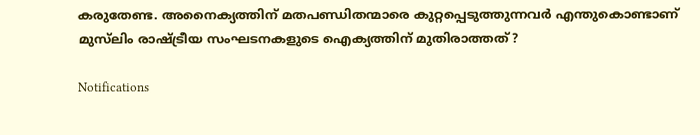കരുതേണ്ട. അനൈക്യത്തിന് മതപണ്ഡിതന്മാരെ കുറ്റപ്പെടുത്തുന്നവര്‍ എന്തുകൊണ്ടാണ് മുസ്‌ലിം രാഷ്ട്രീയ സംഘടനകളുടെ ഐക്യത്തിന് മുതിരാത്തത്?

Notifications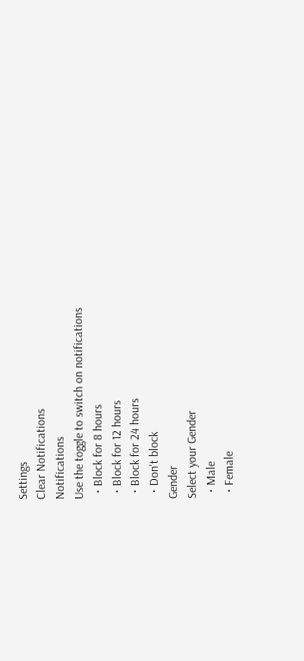Settings
Clear Notifications
Notifications
Use the toggle to switch on notifications
  • Block for 8 hours
  • Block for 12 hours
  • Block for 24 hours
  • Don't block
Gender
Select your Gender
  • Male
  • Female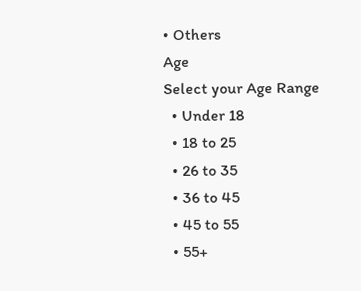• Others
Age
Select your Age Range
  • Under 18
  • 18 to 25
  • 26 to 35
  • 36 to 45
  • 45 to 55
  • 55+